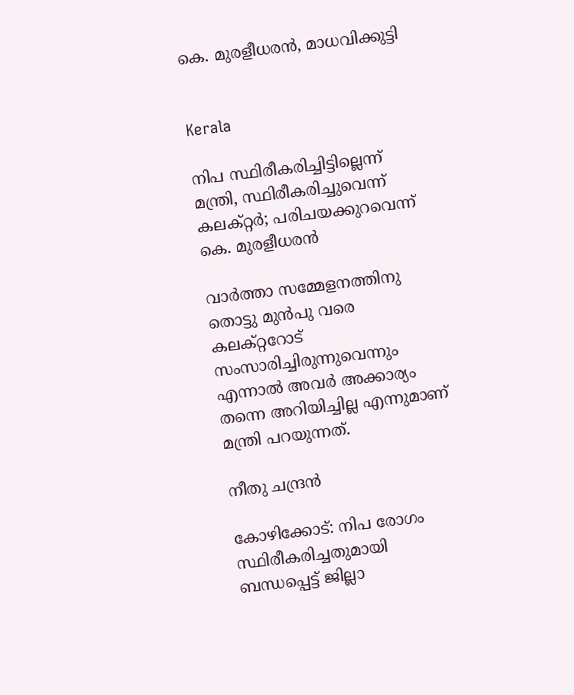കെ. മുരളീധരൻ, മാധവിക്കുട്ടി


Kerala

നിപ സ്ഥിരീകരിച്ചിട്ടില്ലെന്ന് മന്ത്രി, സ്ഥിരീകരിച്ചുവെന്ന് കലക്റ്റർ; പരിചയക്കുറവെന്ന് കെ. മുരളീധരൻ

വാർത്താ സമ്മേളനത്തിനു തൊട്ടു മുൻപു വരെ കലക്റ്ററോട് സംസാരിച്ചിരുന്നുവെന്നും എന്നാൽ അവർ അക്കാര്യം തന്നെ അറിയിച്ചില്ല എന്നുമാണ് മന്ത്രി പറയുന്നത്.

നീതു ചന്ദ്രൻ

കോഴിക്കോട്: നിപ രോഗം സ്ഥിരീകരിച്ചതുമായി ബന്ധപ്പെട്ട് ജില്ലാ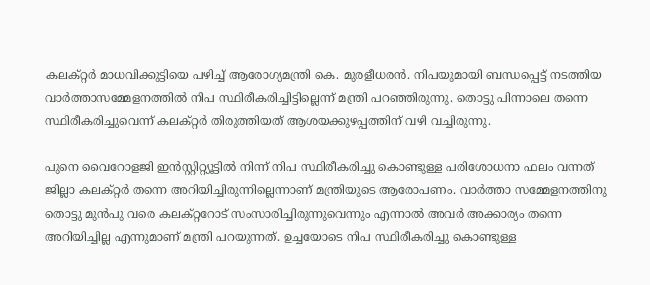കലക്റ്റർ മാധവിക്കുട്ടിയെ പഴിച്ച് ആരോഗ്യമന്ത്രി കെ. മുരളീധരൻ. നിപയുമായി ബന്ധപ്പെട്ട് നടത്തിയ വാർത്താസമ്മേളനത്തിൽ നിപ സ്ഥിരീകരിച്ചിട്ടില്ലെന്ന് മന്ത്രി പറഞ്ഞിരുന്നു. തൊട്ടു പിന്നാലെ തന്നെ സ്ഥിരീകരിച്ചുവെന്ന് കലക്റ്റർ തിരുത്തിയത് ആശയക്കുഴപ്പത്തിന് വഴി വച്ചിരുന്നു.

പുനെ വൈറോളജി ഇൻസ്റ്റിറ്റ്യൂട്ടിൽ നിന്ന് നിപ സ്ഥിരീകരിച്ചു കൊണ്ടുള്ള പരിശോധനാ ഫലം വന്നത് ജില്ലാ കലക്റ്റർ തന്നെ അറിയിച്ചിരുന്നില്ലെന്നാണ് മന്ത്രിയുടെ ആരോപണം. വാർത്താ സമ്മേളനത്തിനു തൊട്ടു മുൻപു വരെ കലക്റ്ററോട് സംസാരിച്ചിരുന്നുവെന്നും എന്നാൽ അവർ അക്കാര്യം തന്നെ അറിയിച്ചില്ല എന്നുമാണ് മന്ത്രി പറയുന്നത്. ഉച്ചയോടെ നിപ സ്ഥിരീകരിച്ചു കൊണ്ടുള്ള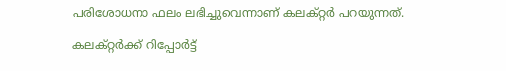പരിശോധനാ ഫലം ലഭിച്ചുവെന്നാണ് കലക്റ്റർ പറയുന്നത്.

കലക്റ്റർക്ക് റിപ്പോർട്ട്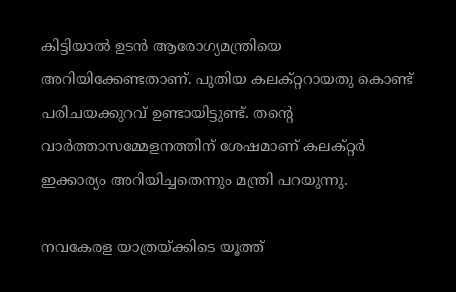കിട്ടിയാൽ ഉടൻ ആരോഗ്യമന്ത്രിയെ അറിയിക്കേണ്ടതാണ്. പുതിയ കലക്റ്ററായതു കൊണ്ട് പരിചയക്കുറവ് ഉണ്ടായിട്ടുണ്ട്. തന്‍റെ വാർത്താസമ്മേളനത്തിന് ശേഷമാണ് കലക്റ്റർ ഇക്കാര്യം അറിയിച്ചതെന്നും മന്ത്രി പറയുന്നു.

നവകേരള യാത്രയ്ക്കിടെ യൂത്ത്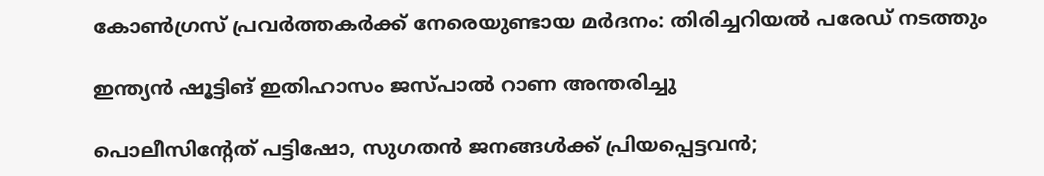കോൺഗ്രസ് പ്രവർത്തകർക്ക് നേരെയുണ്ടായ മർദനം: തിരിച്ചറിയൽ പരേഡ് നടത്തും

ഇന്ത്യൻ ഷൂട്ടിങ് ഇതിഹാസം ജസ്പാൽ റാണ അന്തരിച്ചു

പൊലീസിന്‍റേത് പട്ടിഷോ, സുഗതൻ ജനങ്ങൾക്ക് പ്രിയപ്പെട്ടവൻ;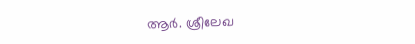ആർ. ശ്രീലേഖ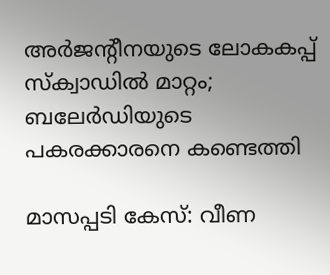അർജന്‍റീനയുടെ ലോകകപ്പ് സ്ക്വാഡിൽ മാറ്റം; ബലേർഡിയുടെ പകരക്കാരനെ കണ്ടെത്തി

മാസപ്പടി കേസ്: വീണ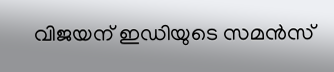വിജയന് ഇഡിയുടെ സമൻസ്